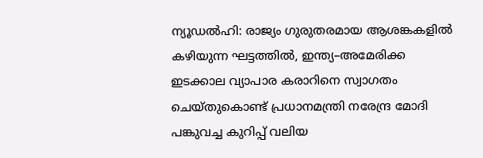ന്യൂഡൽഹി: രാജ്യം ഗുരുതരമായ ആശങ്കകളിൽ കഴിയുന്ന ഘട്ടത്തിൽ, ഇന്ത്യ–അമേരിക്ക ഇടക്കാല വ്യാപാര കരാറിനെ സ്വാഗതം ചെയ്തുകൊണ്ട് പ്രധാനമന്ത്രി നരേന്ദ്ര മോദി പങ്കുവച്ച കുറിപ്പ് വലിയ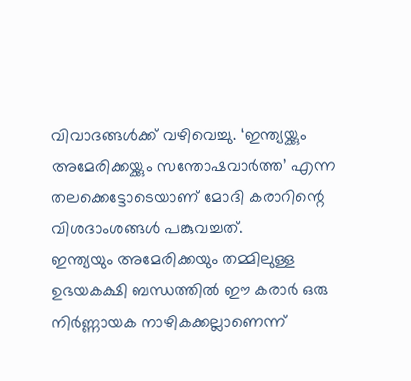വിവാദങ്ങൾക്ക് വഴിവെച്ചു. ‘ഇന്ത്യയ്ക്കും അമേരിക്കയ്ക്കും സന്തോഷവാർത്ത’ എന്ന തലക്കെട്ടോടെയാണ് മോദി കരാറിന്റെ വിശദാംശങ്ങൾ പങ്കുവച്ചത്.
ഇന്ത്യയും അമേരിക്കയും തമ്മിലുള്ള ഉഭയകക്ഷി ബന്ധത്തിൽ ഈ കരാർ ഒരു നിർണ്ണായക നാഴികക്കല്ലാണെന്ന്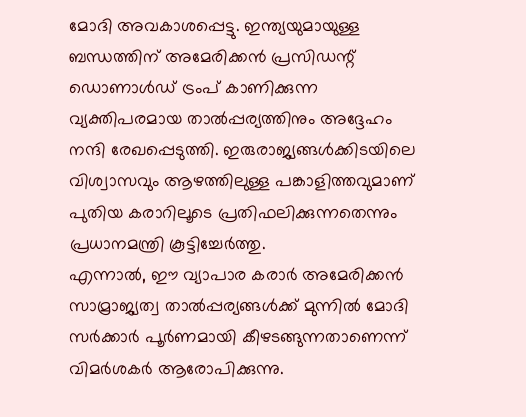മോദി അവകാശപ്പെട്ടു. ഇന്ത്യയുമായുള്ള ബന്ധത്തിന് അമേരിക്കൻ പ്രസിഡന്റ് ഡൊണാൾഡ് ട്രംപ് കാണിക്കുന്ന വ്യക്തിപരമായ താൽപ്പര്യത്തിനും അദ്ദേഹം നന്ദി രേഖപ്പെടുത്തി. ഇരുരാജ്യങ്ങൾക്കിടയിലെ വിശ്വാസവും ആഴത്തിലുള്ള പങ്കാളിത്തവുമാണ് പുതിയ കരാറിലൂടെ പ്രതിഫലിക്കുന്നതെന്നും പ്രധാനമന്ത്രി കൂട്ടിച്ചേർത്തു.
എന്നാൽ, ഈ വ്യാപാര കരാർ അമേരിക്കൻ സാമ്രാജ്യത്വ താൽപ്പര്യങ്ങൾക്ക് മുന്നിൽ മോദി സർക്കാർ പൂർണമായി കീഴടങ്ങുന്നതാണെന്ന് വിമർശകർ ആരോപിക്കുന്നു.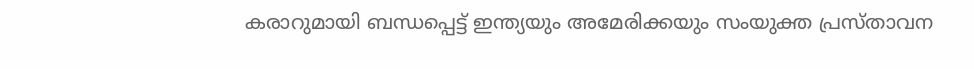കരാറുമായി ബന്ധപ്പെട്ട് ഇന്ത്യയും അമേരിക്കയും സംയുക്ത പ്രസ്താവന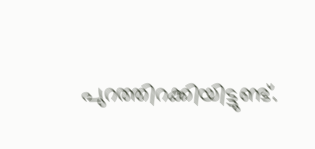പുറത്തിറക്കിയിട്ടുണ്ട്.